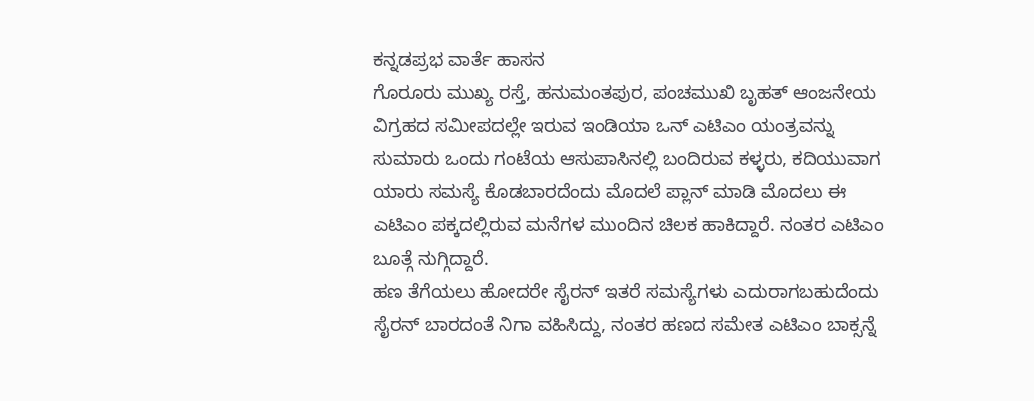ಕನ್ನಡಪ್ರಭ ವಾರ್ತೆ ಹಾಸನ
ಗೊರೂರು ಮುಖ್ಯ ರಸ್ತೆ, ಹನುಮಂತಪುರ, ಪಂಚಮುಖಿ ಬೃಹತ್ ಆಂಜನೇಯ ವಿಗ್ರಹದ ಸಮೀಪದಲ್ಲೇ ಇರುವ ಇಂಡಿಯಾ ಒನ್ ಎಟಿಎಂ ಯಂತ್ರವನ್ನು ಸುಮಾರು ಒಂದು ಗಂಟೆಯ ಆಸುಪಾಸಿನಲ್ಲಿ ಬಂದಿರುವ ಕಳ್ಳರು, ಕದಿಯುವಾಗ ಯಾರು ಸಮಸ್ಯೆ ಕೊಡಬಾರದೆಂದು ಮೊದಲೆ ಪ್ಲಾನ್ ಮಾಡಿ ಮೊದಲು ಈ ಎಟಿಎಂ ಪಕ್ಕದಲ್ಲಿರುವ ಮನೆಗಳ ಮುಂದಿನ ಚಿಲಕ ಹಾಕಿದ್ದಾರೆ. ನಂತರ ಎಟಿಎಂ ಬೂತ್ಗೆ ನುಗ್ಗಿದ್ದಾರೆ.
ಹಣ ತೆಗೆಯಲು ಹೋದರೇ ಸೈರನ್ ಇತರೆ ಸಮಸ್ಯೆಗಳು ಎದುರಾಗಬಹುದೆಂದು ಸೈರನ್ ಬಾರದಂತೆ ನಿಗಾ ವಹಿಸಿದ್ದು, ನಂತರ ಹಣದ ಸಮೇತ ಎಟಿಎಂ ಬಾಕ್ಸನ್ನೆ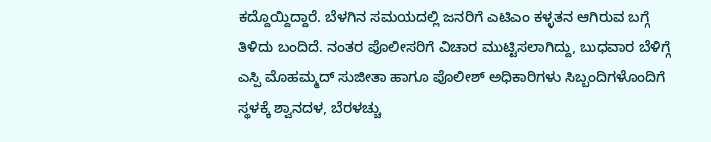ಕದ್ದೊಯ್ದಿದ್ದಾರೆ. ಬೆಳಗಿನ ಸಮಯದಲ್ಲಿ ಜನರಿಗೆ ಎಟಿಎಂ ಕಳ್ಳತನ ಆಗಿರುವ ಬಗ್ಗೆ ತಿಳಿದು ಬಂದಿದೆ. ನಂತರ ಪೊಲೀಸರಿಗೆ ವಿಚಾರ ಮುಟ್ಟಿಸಲಾಗಿದ್ದು, ಬುಧವಾರ ಬೆಳಿಗ್ಗೆ ಎಸ್ಪಿ ಮೊಹಮ್ಮದ್ ಸುಜೀತಾ ಹಾಗೂ ಪೊಲೀಶ್ ಅಧಿಕಾರಿಗಳು ಸಿಬ್ಬಂದಿಗಳೊಂದಿಗೆ ಸ್ಥಳಕ್ಕೆ ಶ್ವಾನದಳ, ಬೆರಳಚ್ಚು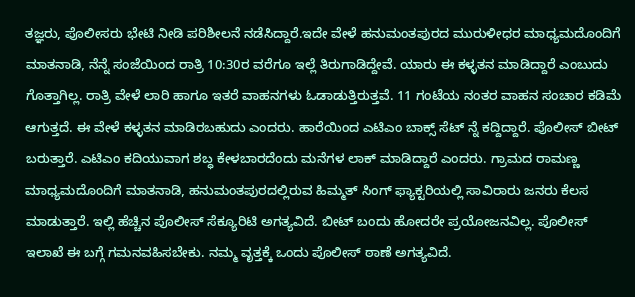ತಜ್ಞರು, ಪೊಲೀಸರು ಭೇಟಿ ನೀಡಿ ಪರಿಶೀಲನೆ ನಡೆಸಿದ್ದಾರೆ.ಇದೇ ವೇಳೆ ಹನುಮಂತಪುರದ ಮುರುಳೀಧರ ಮಾಧ್ಯಮದೊಂದಿಗೆ ಮಾತನಾಡಿ, ನೆನ್ನೆ ಸಂಜೆಯಿಂದ ರಾತ್ರಿ 10:30ರ ವರೆಗೂ ಇಲ್ಲೆ ತಿರುಗಾಡಿದ್ದೇವೆ. ಯಾರು ಈ ಕಳ್ಳತನ ಮಾಡಿದ್ದಾರೆ ಎಂಬುದು ಗೊತ್ತಾಗಿಲ್ಲ. ರಾತ್ರಿ ವೇಳೆ ಲಾರಿ ಹಾಗೂ ಇತರೆ ವಾಹನಗಳು ಓಡಾಡುತ್ತಿರುತ್ತವೆ. 11 ಗಂಟೆಯ ನಂತರ ವಾಹನ ಸಂಚಾರ ಕಡಿಮೆ ಆಗುತ್ತದೆ. ಈ ವೇಳೆ ಕಳ್ಳತನ ಮಾಡಿರಬಹುದು ಎಂದರು. ಹಾರೆಯಿಂದ ಎಟಿಎಂ ಬಾಕ್ಸ್ ಸೆಟ್ ನ್ನೆ ಕದ್ದಿದ್ದಾರೆ. ಪೊಲೀಸ್ ಬೀಟ್ ಬರುತ್ತಾರೆ. ಎಟಿಎಂ ಕದಿಯುವಾಗ ಶಬ್ಧ ಕೇಳಬಾರದೆಂದು ಮನೆಗಳ ಲಾಕ್ ಮಾಡಿದ್ದಾರೆ ಎಂದರು. ಗ್ರಾಮದ ರಾಮಣ್ಣ ಮಾಧ್ಯಮದೊಂದಿಗೆ ಮಾತನಾಡಿ, ಹನುಮಂತಪುರದಲ್ಲಿರುವ ಹಿಮ್ಮತ್ ಸಿಂಗ್ ಫ್ಯಾಕ್ಟರಿಯಲ್ಲಿ ಸಾವಿರಾರು ಜನರು ಕೆಲಸ ಮಾಡುತ್ತಾರೆ. ಇಲ್ಲಿ ಹೆಚ್ಚಿನ ಪೊಲೀಸ್ ಸೆಕ್ಯೂರಿಟಿ ಅಗತ್ಯವಿದೆ. ಬೀಟ್ ಬಂದು ಹೋದರೇ ಪ್ರಯೋಜನವಿಲ್ಲ. ಪೊಲೀಸ್ ಇಲಾಖೆ ಈ ಬಗ್ಗೆ ಗಮನವಹಿಸಬೇಕು. ನಮ್ಮ ವೃತ್ತಕ್ಕೆ ಒಂದು ಪೊಲೀಸ್ ಠಾಣೆ ಅಗತ್ಯವಿದೆ.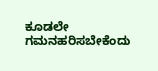ಕೂಡಲೇ ಗಮನಹರಿಸಬೇಕೆಂದು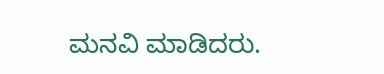ಮನವಿ ಮಾಡಿದರು.